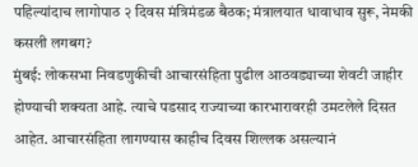पहिल्यांदाच लागोपाठ २ दिवस मंत्रिमंडळ बैठक; मंत्रालयात धावाधाव सुरू, नेमकी कसली लगबग?
मुंबई: लोकसभा निवडणुकीची आचारसंहिता पुढील आठवड्याच्या शेवटी जाहीर होण्याची शक्यता आहे. त्याचे पडसाद राज्याच्या कारभारावरही उमटलेले दिसत आहेत. आचारसंहिता लागण्यास काहीच दिवस शिल्लक असल्यानं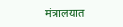मंत्रालयात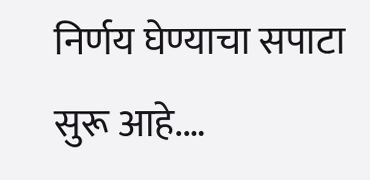निर्णय घेण्याचा सपाटा सुरू आहे.…